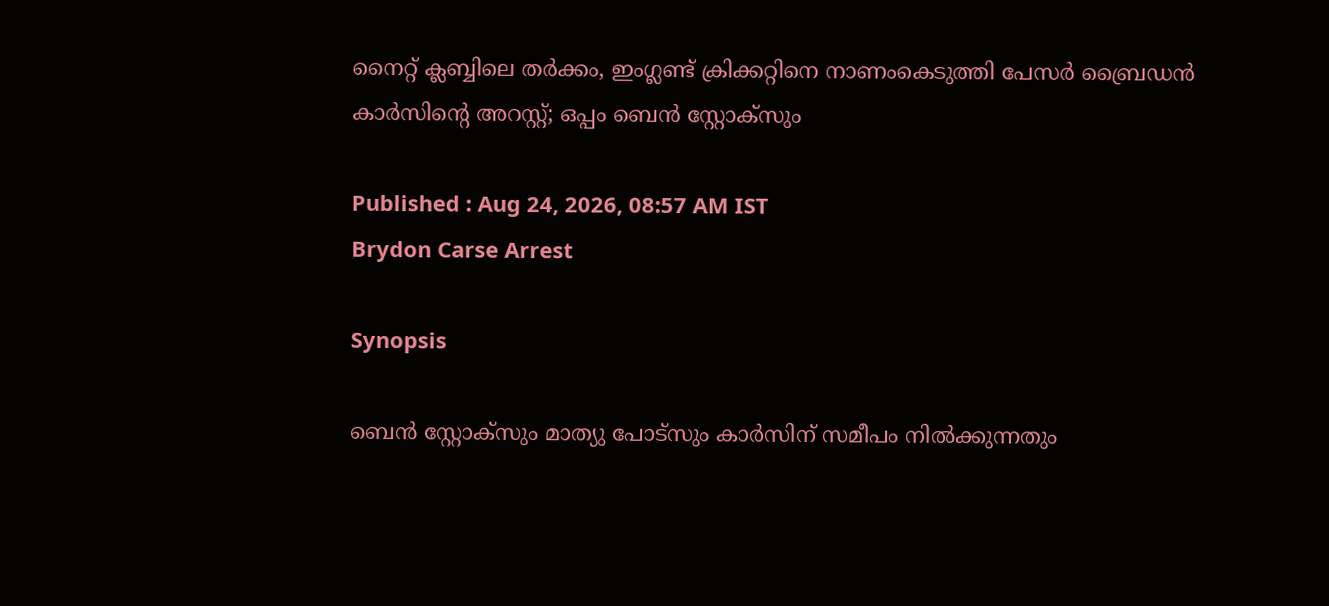നൈറ്റ് ക്ലബ്ബിലെ തർക്കം, ഇംഗ്ലണ്ട് ക്രിക്കറ്റിനെ നാണംകെടുത്തി പേസർ ബ്രൈഡൻ കാർസിന്‍റെ അറസ്റ്റ്; ഒപ്പം ബെൻ സ്റ്റോക്സും

Published : Aug 24, 2026, 08:57 AM IST
Brydon Carse Arrest

Synopsis

ബെൻ സ്റ്റോക്സും മാത്യു പോട്സും കാർസിന് സമീപം നിൽക്കുന്നതും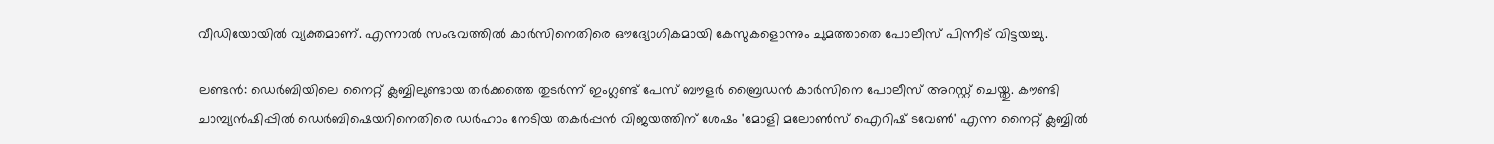വീഡിയോയിൽ വ്യക്തമാണ്. എന്നാൽ സംഭവത്തിൽ കാർസിനെതിരെ ഔദ്യോഗികമായി കേസുകളൊന്നും ചുമത്താതെ പോലീസ് പിന്നീട് വിട്ടയച്ചു.

ലണ്ടൻ: ഡെർബിയിലെ നൈറ്റ് ക്ലബ്ബിലുണ്ടായ തർക്കത്തെ തുടർന്ന് ഇംഗ്ലണ്ട് പേസ് ബൗളർ ബ്രൈഡൻ കാർസിനെ പോലീസ് അറസ്റ്റ് ചെയ്തു. കൗണ്ടി ചാമ്പ്യൻഷിപ്പിൽ ഡെർബിഷെയറിനെതിരെ ഡർഹാം നേടിയ തകർപ്പൻ വിജയത്തിന് ശേഷം 'മോളി മലോൺസ് ഐറിഷ് ടവേൺ' എന്ന നൈറ്റ് ക്ലബ്ബിൽ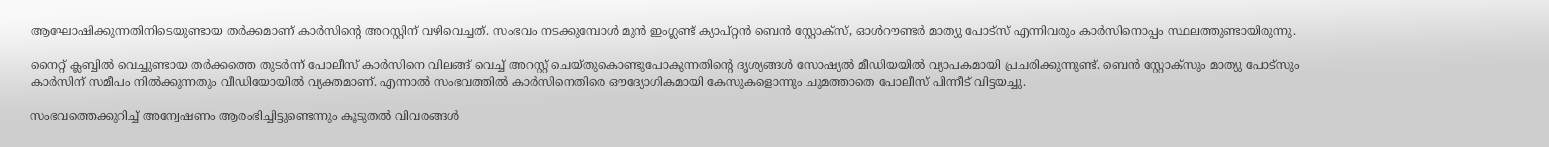ആഘോഷിക്കുന്നതിനിടെയുണ്ടായ തര്‍ക്കമാണ് കാര്‍സിന്‍റെ അറസ്റ്റിന് വഴിവെച്ചത്. സംഭവം നടക്കുമ്പോൾ മുൻ ഇംഗ്ലണ്ട് ക്യാപ്റ്റൻ ബെൻ സ്റ്റോക്സ്, ഓൾറൗണ്ടർ മാത്യു പോട്സ് എന്നിവരും കാർസിനൊപ്പം സ്ഥലത്തുണ്ടായിരുന്നു.

നൈറ്റ് ക്ലബ്ബിൽ വെച്ചുണ്ടായ തർക്കത്തെ തുടർന്ന് പോലീസ് കാർസിനെ വിലങ്ങ് വെച്ച് അറസ്റ്റ് ചെയ്തുകൊണ്ടുപോകുന്നതിന്‍റെ ദൃശ്യങ്ങൾ സോഷ്യൽ മീഡിയയിൽ വ്യാപകമായി പ്രചരിക്കുന്നുണ്ട്. ബെൻ സ്റ്റോക്സും മാത്യു പോട്സും കാർസിന് സമീപം നിൽക്കുന്നതും വീഡിയോയിൽ വ്യക്തമാണ്. എന്നാൽ സംഭവത്തിൽ കാർസിനെതിരെ ഔദ്യോഗികമായി കേസുകളൊന്നും ചുമത്താതെ പോലീസ് പിന്നീട് വിട്ടയച്ചു.

സംഭവത്തെക്കുറിച്ച് അന്വേഷണം ആരംഭിച്ചിട്ടുണ്ടെന്നും കൂടുതൽ വിവരങ്ങൾ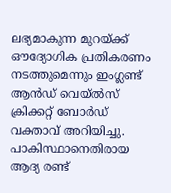ലഭ്യമാകുന്ന മുറയ്ക്ക് ഔദ്യോഗിക പ്രതികരണം നടത്തുമെന്നും ഇംഗ്ലണ്ട് ആൻഡ് വെയ്‌ൽസ് ക്രിക്കറ്റ് ബോർഡ് വക്താവ് അറിയിച്ചു. പാകിസ്ഥാനെതിരായ ആദ്യ രണ്ട്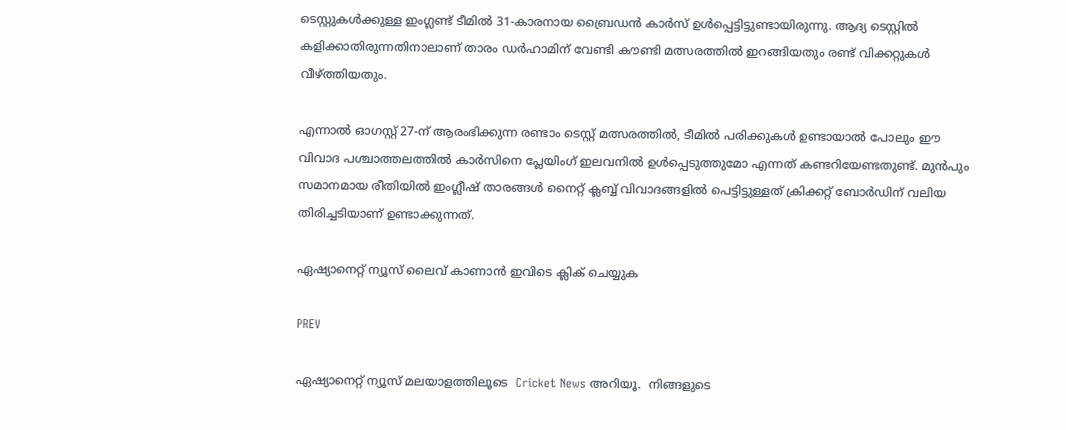ടെസ്റ്റുകൾക്കുള്ള ഇംഗ്ലണ്ട് ടീമിൽ 31-കാരനായ ബ്രൈഡൻ കാർസ് ഉൾപ്പെട്ടിട്ടുണ്ടായിരുന്നു. ആദ്യ ടെസ്റ്റിൽ കളിക്കാതിരുന്നതിനാലാണ് താരം ഡർഹാമിന് വേണ്ടി കൗണ്ടി മത്സരത്തിൽ ഇറങ്ങിയതും രണ്ട് വിക്കറ്റുകൾ വീഴ്ത്തിയതും.

എന്നാൽ ഓഗസ്റ്റ് 27-ന് ആരംഭിക്കുന്ന രണ്ടാം ടെസ്റ്റ് മത്സരത്തിൽ, ടീമിൽ പരിക്കുകൾ ഉണ്ടായാൽ പോലും ഈ വിവാദ പശ്ചാത്തലത്തിൽ കാർസിനെ പ്ലേയിംഗ് ഇലവനിൽ ഉൾപ്പെടുത്തുമോ എന്നത് കണ്ടറിയേണ്ടതുണ്ട്. മുൻപും സമാനമായ രീതിയിൽ ഇംഗ്ലീഷ് താരങ്ങൾ നൈറ്റ് ക്ലബ്ബ് വിവാദങ്ങളിൽ പെട്ടിട്ടുള്ളത് ക്രിക്കറ്റ് ബോർഡിന് വലിയ തിരിച്ചടിയാണ് ഉണ്ടാക്കുന്നത്.

ഏഷ്യാനെറ്റ് ന്യൂസ് ലൈവ് കാണാന്‍ ഇവിടെ ക്ലിക് ചെയ്യുക

PREV

ഏഷ്യാനെറ്റ് ന്യൂസ് മലയാളത്തിലൂടെ  Cricket News അറിയൂ.  നിങ്ങളുടെ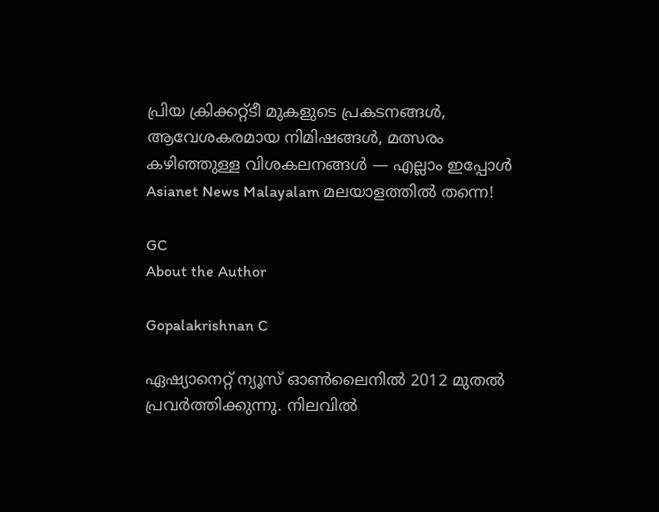പ്രിയ ക്രിക്കറ്റ്ടീ മുകളുടെ പ്രകടനങ്ങൾ, ആവേശകരമായ നിമിഷങ്ങൾ, മത്സരം കഴിഞ്ഞുള്ള വിശകലനങ്ങൾ — എല്ലാം ഇപ്പോൾ Asianet News Malayalam മലയാളത്തിൽ തന്നെ!

GC
About the Author

Gopalakrishnan C

ഏഷ്യാനെറ്റ് ന്യൂസ് ഓണ്‍ലൈനില്‍ 2012 മുതല്‍ പ്രവര്‍ത്തിക്കുന്നു. നിലവില്‍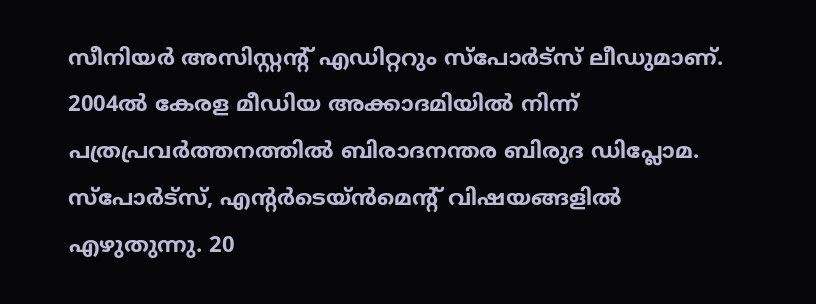സീനിയര്‍ അസിസ്റ്റന്‍റ് എഡിറ്ററും സ്പോർട്സ് ലീഡുമാണ്. 2004ൽ കേരള മീഡിയ അക്കാദമിയില്‍ നിന്ന് പത്രപ്രവര്‍ത്തനത്തില്‍ ബിരാദനന്തര ബിരുദ ഡിപ്ലോമ. സ്പോര്‍ട്സ്, എന്‍റര്‍ടെയ്ൻമെന്‍റ് വിഷയങ്ങളില്‍ എഴുതുന്നു. 20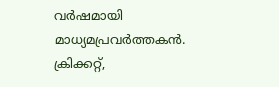വര്‍ഷമായി മാധ്യമപ്രവര്‍ത്തകൻ. ക്രിക്കറ്റ്,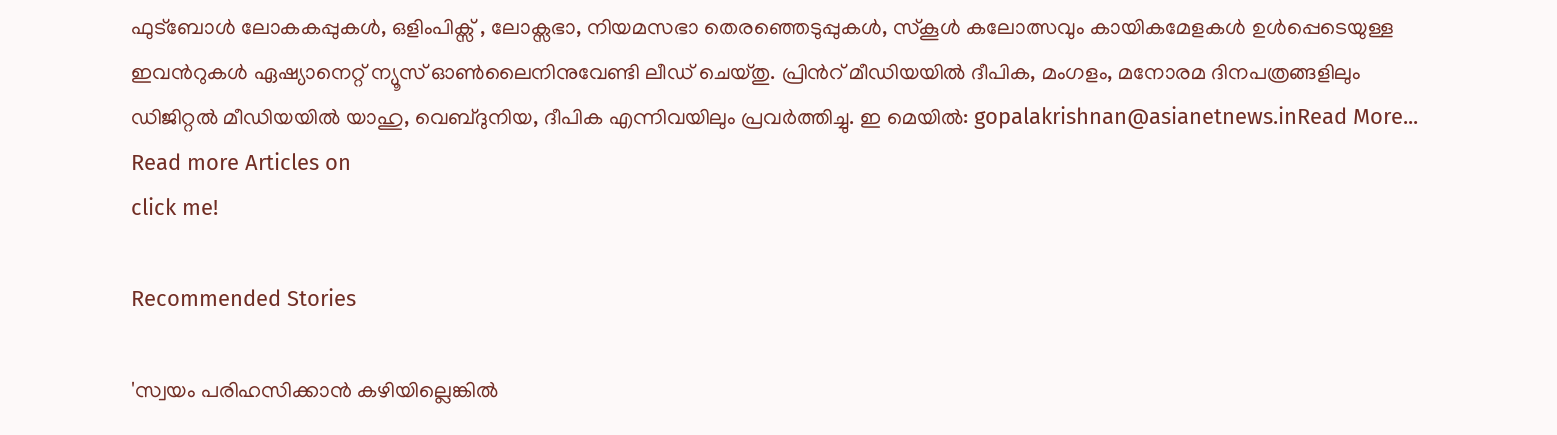ഫുട്ബോള്‍ ലോകകപ്പുകൾ, ഒളിംപിക്സ് , ലോക്സഭാ, നിയമസഭാ തെരഞ്ഞെടുപ്പുകള്‍, സ്കൂള്‍ കലോത്സവും കായികമേളകള്‍ ഉള്‍പ്പെടെയുള്ള ഇവന്‍റുകള്‍ ഏഷ്യാനെറ്റ് ന്യൂസ് ഓണ്‍ലൈനിനുവേണ്ടി ലീഡ് ചെയ്തു. പ്രിന്‍റ് മീഡിയയില്‍ ദീപിക, മംഗളം, മനോരമ ദിനപത്രങ്ങളിലും ഡിജിറ്റൽ മീഡിയയില്‍ യാഹു, വെബ്ദുനിയ, ദീപിക എന്നിവയിലും പ്രവര്‍ത്തിച്ചു. ഇ മെയില്‍: gopalakrishnan@asianetnews.inRead More...
Read more Articles on
click me!

Recommended Stories

'സ്വയം പരിഹസിക്കാൻ കഴിയില്ലെങ്കിൽ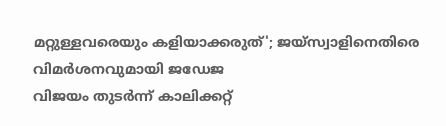മറ്റുള്ളവരെയും കളിയാക്കരുത്'; ജയ്സ്വാളിനെതിരെ വിമര്‍ശനവുമായി ജഡേജ
വിജയം തുടർന്ന് കാലിക്കറ്റ്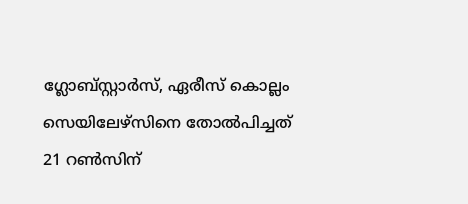ഗ്ലോബ്സ്റ്റാർസ്, ഏരീസ് കൊല്ലം സെയിലേഴ്സിനെ തോൽപിച്ചത് 21 റൺസിന്